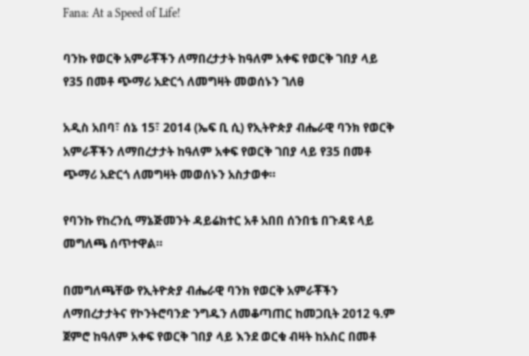Fana: At a Speed of Life!

ባንኩ የወርቅ አምራቾችን ለማበረታታት ከዓለም አቀፍ የወርቅ ገበያ ላይ የ35 በመቶ ጭማሪ አድርጎ ለመግዛት መወሰኑን ገለፀ

አዲስ አበባ፣ ሰኔ 15፣ 2014 (ኤፍ ቢ ሲ) የኢትዮጵያ ብሔራዊ ባንክ የወርቅ አምራቾችን ለማበረታታት ከዓለም አቀፍ የወርቅ ገበያ ላይ የ35 በመቶ ጭማሪ አድርጎ ለመግዛት መወሰኑን አስታወቀ።

የባንኩ የከረንሲ ማኔጅመንት ዳይሬክተር አቶ አበበ ሰንበቴ በጉዳዩ ላይ መግለጫ ሰጥተዋል።

በመግለጫቸው የኢትዮጵያ ብሔራዊ ባንክ የወርቅ አምራቾችን ለማበረታታትና የኮንትሮባንድ ንግዱን ለመቆጣጠር ከመጋቢት 2012 ዓ.ም ጀምሮ ከዓለም አቀፍ የወርቅ ገበያ ላይ እንደ ወርቁ ብዛት ከአስር በመቶ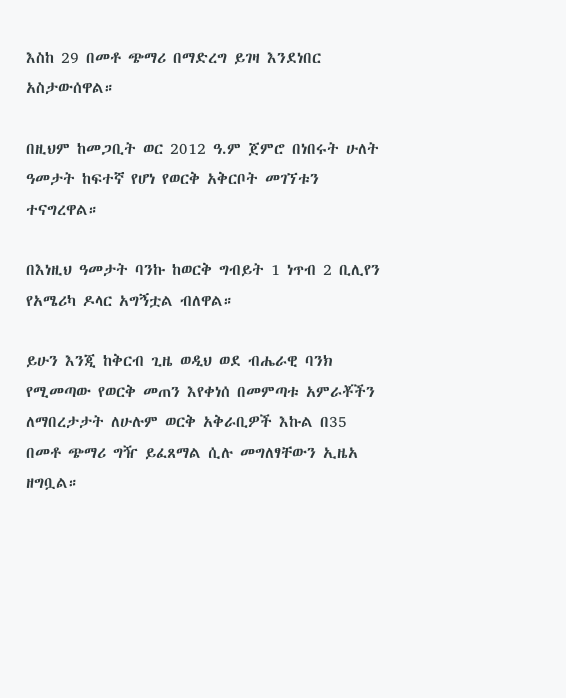እስከ 29 በመቶ ጭማሪ በማድረግ ይገዛ እንደነበር አስታውሰዋል።

በዚህም ከመጋቢት ወር 2012 ዓ.ም ጀምሮ በነበሩት ሁለት ዓመታት ከፍተኛ የሆነ የወርቅ አቅርቦት መገኘቱን ተናግረዋል።

በእነዚህ ዓመታት ባንኩ ከወርቅ ግብይት 1 ነጥብ 2 ቢሊየን የአሜሪካ ዶላር አግኝቷል ብለዋል።

ይሁን እንጂ ከቅርብ ጊዜ ወዲህ ወደ ብሔራዊ ባንክ የሚመጣው የወርቅ መጠን እየቀነሰ በመምጣቱ አምራቾችን ለማበረታታት ለሁሉም ወርቅ አቅራቢዎች እኩል በ35 በመቶ ጭማሪ ግዥ ይፈጸማል ሲሉ መግለፃቸውን ኢዜአ ዘግቧል።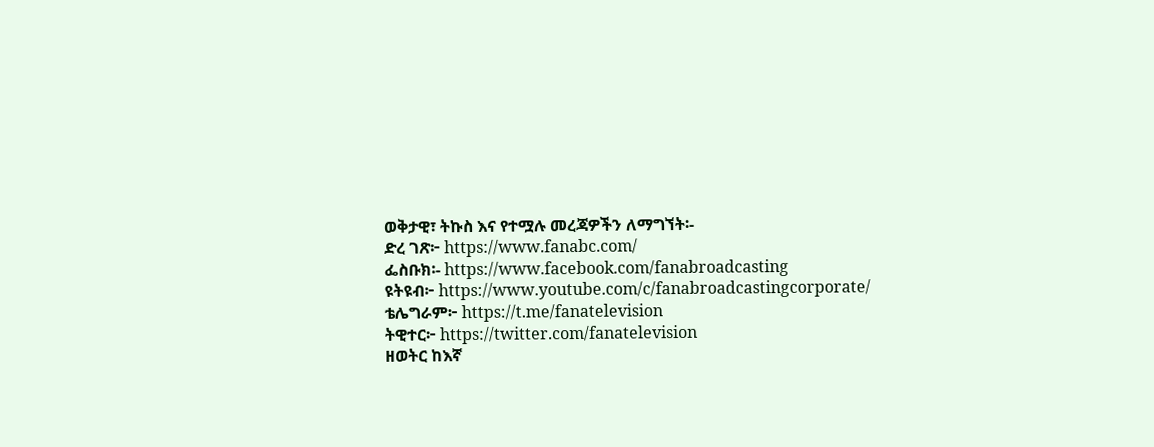ወቅታዊ፣ ትኩስ እና የተሟሉ መረጃዎችን ለማግኘት፡-
ድረ ገጽ፦ https://www.fanabc.com/
ፌስቡክ፡- https://www.facebook.com/fanabroadcasting
ዩትዩብ፦ https://www.youtube.com/c/fanabroadcastingcorporate/
ቴሌግራም፦ https://t.me/fanatelevision
ትዊተር፦ https://twitter.com/fanatelevision
ዘወትር ከእኛ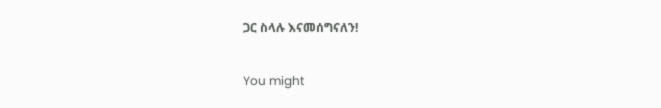ጋር ስላሉ እናመሰግናለን!

You might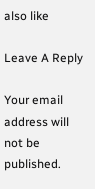also like

Leave A Reply

Your email address will not be published.